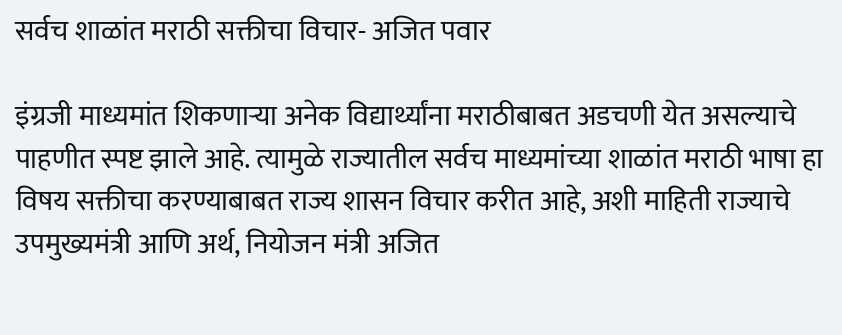सर्वच शाळांत मराठी सक्तीचा विचार- अजित पवार

इंग्रजी माध्यमांत शिकणाऱ्या अनेक विद्यार्थ्यांना मराठीबाबत अडचणी येत असल्याचे पाहणीत स्पष्ट झाले आहे. त्यामुळे राज्यातील सर्वच माध्यमांच्या शाळांत मराठी भाषा हा विषय सक्तीचा करण्याबाबत राज्य शासन विचार करीत आहे, अशी माहिती राज्याचे उपमुख्यमंत्री आणि अर्थ, नियोजन मंत्री अजित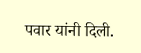पवार यांनी दिली.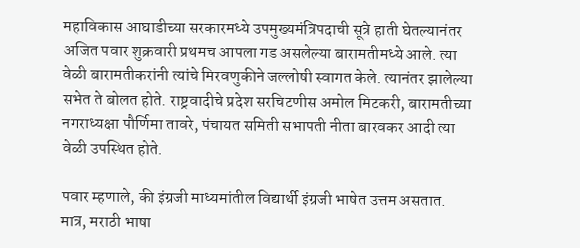महाविकास आघाडीच्या सरकारमध्ये उपमुख्यमंत्रिपदाची सूत्रे हाती घेतल्यानंतर अजित पवार शुक्रवारी प्रथमच आपला गड असलेल्या बारामतीमध्ये आले. त्या वेळी बारामतीकरांनी त्यांचे मिरवणुकीने जल्लोषी स्वागत केले. त्यानंतर झालेल्या सभेत ते बोलत होते. राष्ट्रवादीचे प्रदेश सरचिटणीस अमोल मिटकरी, बारामतीच्या नगराध्यक्षा पौर्णिमा तावरे, पंचायत समिती सभापती नीता बारवकर आदी त्या वेळी उपस्थित होते.

पवार म्हणाले, की इंग्रजी माध्यमांतील विद्यार्थी इंग्रजी भाषेत उत्तम असतात. मात्र, मराठी भाषा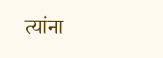त्यांना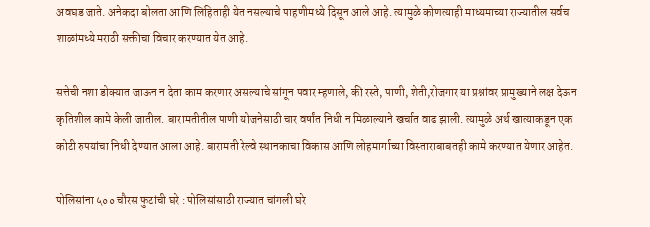अवघड जाते. अनेकदा बोलता आणि लिहिताही येत नसल्याचे पाहणीमध्ये दिसून आले आहे. त्यामुळे कोणत्याही माध्यमाच्या राज्यातील सर्वच शाळांमध्ये मराठी सक्तीचा विचार करण्यात येत आहे.

सत्तेची नशा डोक्यात जाऊन न देता काम करणार असल्याचे सांगून पवार म्हणाले, की रस्ते, पाणी, शेती,रोजगार या प्रश्नांवर प्रामुख्याने लक्ष देऊन कृतिशील कामे केली जातील. बारामतीतील पाणी योजनेसाठी चार वर्षांत निधी न मिळाल्याने खर्चात वाढ झाली. त्यामुळे अर्थ खात्याकडून एक कोटी रुपयांचा निधी देण्यात आला आहे. बारामती रेल्वे स्थानकाचा विकास आणि लोहमार्गाच्या विस्ताराबाबतही कामे करण्यात येणार आहेत.

पोलिसांना ५०० चौरस फुटांची घरे : पोलिसांसाठी राज्यात चांगली घरे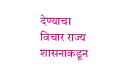देण्याचा विचार राज्य शासनाकडून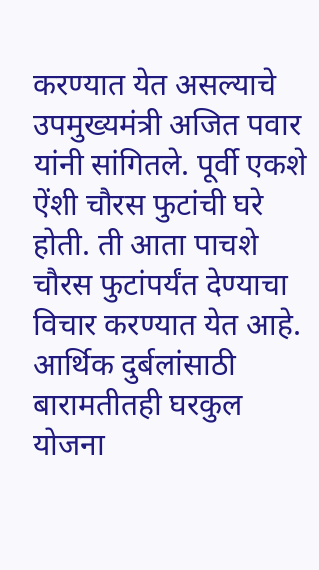करण्यात येत असल्याचे उपमुख्यमंत्री अजित पवार यांनी सांगितले. पूर्वी एकशे ऐंशी चौरस फुटांची घरे होती. ती आता पाचशे चौरस फुटांपर्यंत देण्याचा विचार करण्यात येत आहे. आर्थिक दुर्बलांसाठी बारामतीतही घरकुल योजना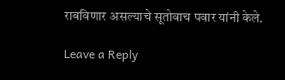राबविणार असल्याचे सूतोवाच पवार यांनी केले.

Leave a Reply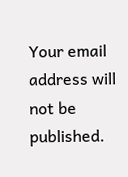Your email address will not be published.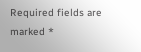Required fields are marked *